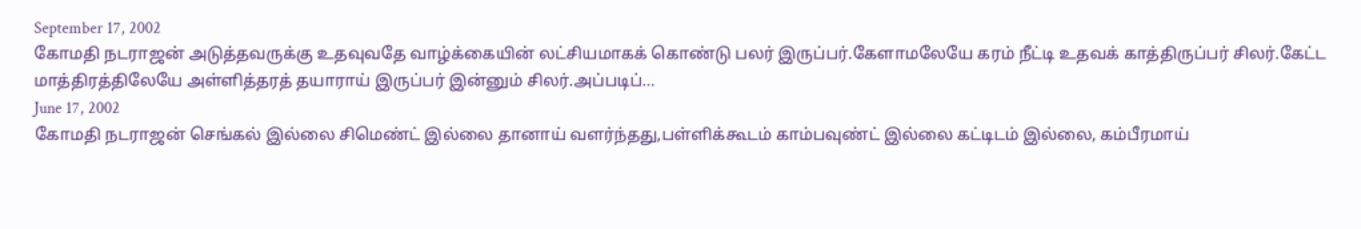September 17, 2002
கோமதி நடராஜன் அடுத்தவருக்கு உதவுவதே வாழ்க்கையின் லட்சியமாகக் கொண்டு பலர் இருப்பர்.கேளாமலேயே கரம் நீட்டி உதவக் காத்திருப்பர் சிலர்.கேட்ட மாத்திரத்திலேயே அள்ளித்தரத் தயாராய் இருப்பர் இன்னும் சிலர்.அப்படிப்…
June 17, 2002
கோமதி நடராஜன் செங்கல் இல்லை சிமெண்ட் இல்லை தானாய் வளர்ந்தது,பள்ளிக்கூடம் காம்பவுண்ட் இல்லை கட்டிடம் இல்லை, கம்பீரமாய்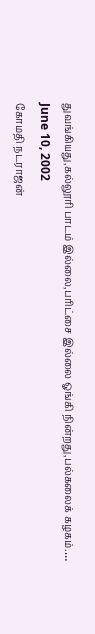துவங்கியது,கல்லூாி பாடம் இல்லை,பாிட்சை இல்லை ஓங்கி நின்றது,பல்கலைக் கழகம்.…
June 10, 2002
கோமதி நடராஜன்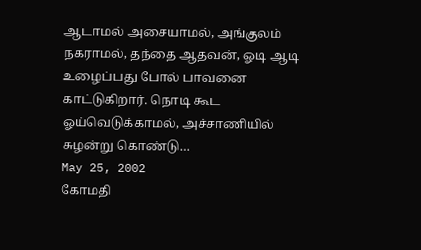ஆடாமல் அசையாமல், அங்குலம் நகராமல், தந்தை ஆதவன், ஓடி ஆடி உழைப்பது போல் பாவனை காட்டுகிறார். நொடி கூட ஓய்வெடுக்காமல், அச்சாணியில் சுழன்று கொண்டு…
May 25, 2002
கோமதி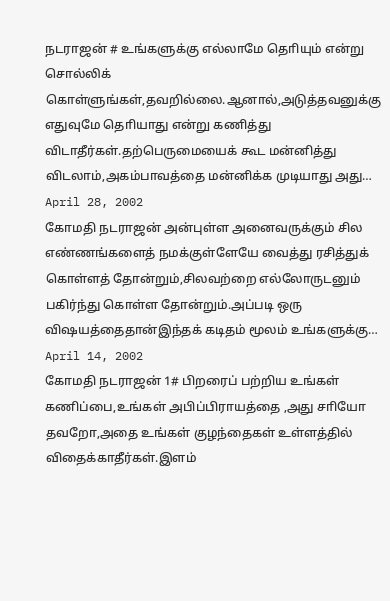நடராஜன் # உங்களுக்கு எல்லாமே தொியும் என்று சொல்லிக் கொள்ளுங்கள்,தவறில்லை.ஆனால்,அடுத்தவனுக்கு எதுவுமே தொியாது என்று கணித்து விடாதீர்கள்.தற்பெருமையைக் கூட மன்னித்து விடலாம்,அகம்பாவத்தை மன்னிக்க முடியாது அது…
April 28, 2002
கோமதி நடராஜன் அன்புள்ள அனைவருக்கும் சில எண்ணங்களைத் நமக்குள்ளேயே வைத்து ரசித்துக் கொள்ளத் தோன்றும்,சிலவற்றை எல்லோருடனும் பகிர்ந்து கொள்ள தோன்றும்.அப்படி ஒரு விஷயத்தைதான்இந்தக் கடிதம் மூலம் உங்களுக்கு…
April 14, 2002
கோமதி நடராஜன் 1# பிறரைப் பற்றிய உங்கள் கணிப்பை,உங்கள் அபிப்பிராயத்தை ,அது சாியோ தவறோ,அதை உங்கள் குழந்தைகள் உள்ளத்தில் விதைக்காதீர்கள்.இளம்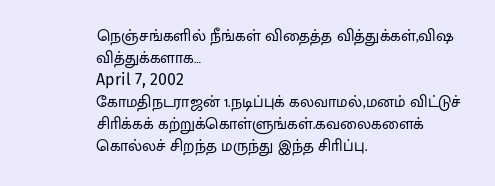நெஞ்சங்களில் நீங்கள் விதைத்த வித்துக்கள்,விஷ வித்துக்களாக…
April 7, 2002
கோமதிநடராஜன் 1.நடிப்புக் கலவாமல்,மனம் விட்டுச் சிாிக்கக் கற்றுக்கொள்ளுங்கள்.கவலைகளைக் கொல்லச் சிறந்த மருந்து இந்த சிாிப்பு.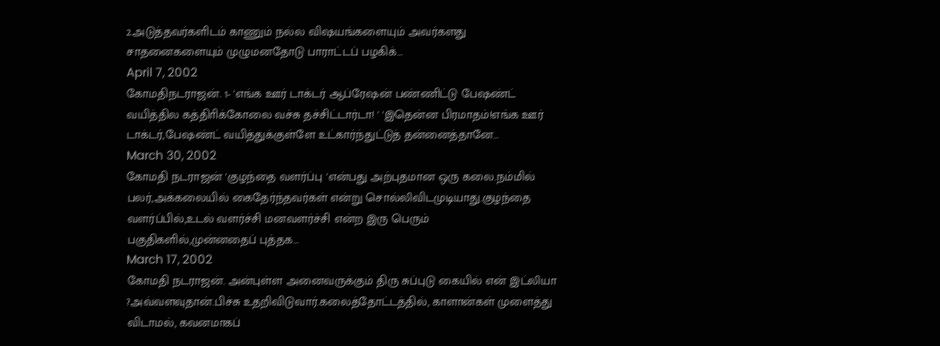2.அடுத்தவர்களிடம் காணும் நல்ல விஷயங்களையும் அவர்களது சாதனைகளையும் முழுமனதோடு பாராட்டப் பழகிக்…
April 7, 2002
கோமதிநடராஜன். 1- 'எங்க ஊர் டாக்டர் ஆப்ரேஷன் பண்ணிட்டு பேஷண்ட் வயித்தில கத்திாிக்கோலை வச்சு தச்சிட்டார்டா! ' 'இதென்ன பிரமாதம்!எங்க ஊர் டாக்டர்,பேஷண்ட் வயித்துக்குள்ளே உட்கார்ந்துட்டுத் தன்னைத்தானே…
March 30, 2002
கோமதி நடராஜன் 'குழந்தை வளர்ப்பு 'என்பது அற்புதமான ஒரு கலை.நம்மில் பலர்,அக்கலையில் கைதேர்ந்தவர்கள் என்று சொல்லிவிடமுடியாது.குழந்தை வளர்ப்பில்,உடல் வளர்ச்சி மனவளர்ச்சி என்ற இரு பெரும் பகுதிகளில்,முன்னதைப் புத்தக…
March 17, 2002
கோமதி நடராஜன். அன்புள்ள அனைவருக்கும் திரு சுப்புடு கையில் என் இட்லியா ?அவ்வளவுதான்.பிச்சு உதறிவிடுவார்.கலைத்தோட்டத்தில், காளான்கள் முளைத்து விடாமல், கவனமாகப்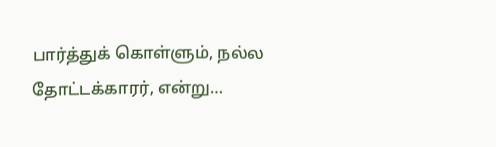பார்த்துக் கொள்ளும், நல்ல தோட்டக்காரர், என்று…